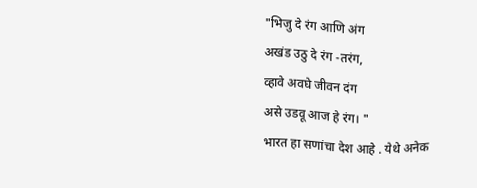"भिजु दे रंग आणि अंग
अखंड उठु दे रंग -तरंग,
व्हावे अवघे जीवन दंग
असे उडवू आज हे रंग। "
भारत हा सणांचा देश आहे . येथे अनेक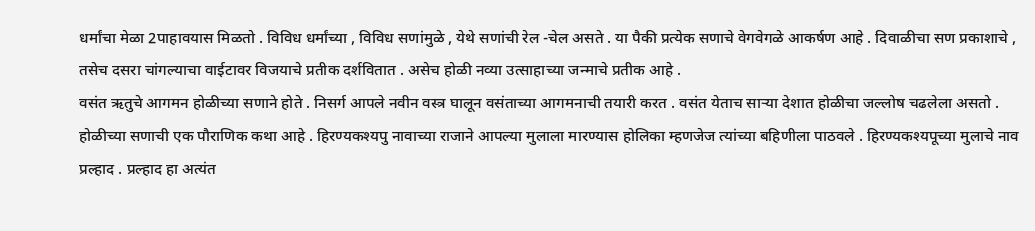धर्मांचा मेळा 2पाहावयास मिळतो . विविध धर्मांच्या , विविध सणांमुळे , येथे सणांची रेल -चेल असते . या पैकी प्रत्येक सणाचे वेगवेगळे आकर्षण आहे . दिवाळीचा सण प्रकाशाचे , तसेच दसरा चांगल्याचा वाईटावर विजयाचे प्रतीक दर्शवितात . असेच होळी नव्या उत्साहाच्या जन्माचे प्रतीक आहे .
वसंत ऋतुचे आगमन होळीच्या सणाने होते . निसर्ग आपले नवीन वस्त्र घालून वसंताच्या आगमनाची तयारी करत . वसंत येताच साऱ्या देशात होळीचा जल्लोष चढलेला असतो .
होळीच्या सणाची एक पौराणिक कथा आहे . हिरण्यकश्यपु नावाच्या राजाने आपल्या मुलाला मारण्यास होलिका म्हणजेज त्यांच्या बहिणीला पाठवले . हिरण्यकश्यपूच्या मुलाचे नाव प्रल्हाद . प्रल्हाद हा अत्यंत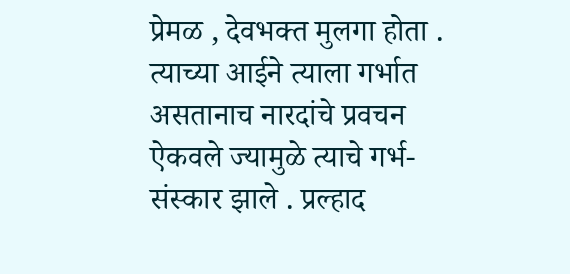प्रेमळ , देवभक्त मुलगा होता . त्याच्या आईने त्याला गर्भात असतानाच नारदांचे प्रवचन ऐकवले ज्यामुळे त्याचे गर्भ-संस्कार झाले . प्रल्हाद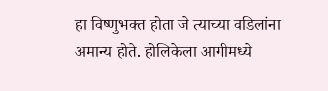हा विष्णुभक्त होता जे त्याच्या वडिलांना अमान्य होते. होलिकेला आगीमध्ये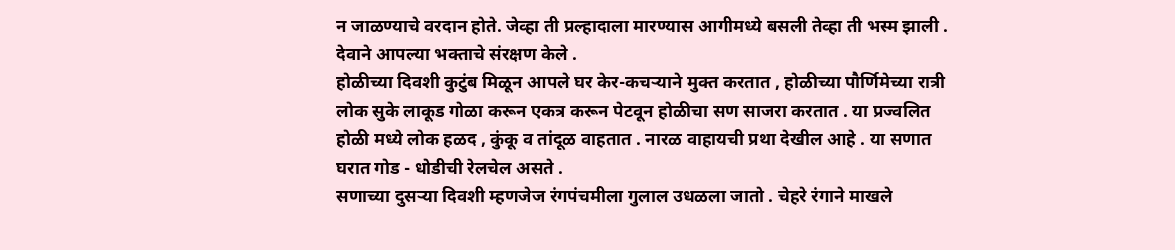न जाळण्याचे वरदान होते. जेव्हा ती प्रल्हादाला मारण्यास आगीमध्ये बसली तेव्हा ती भस्म झाली . देवाने आपल्या भक्ताचे संरक्षण केले .
होळीच्या दिवशी कुटुंब मिळून आपले घर केर-कचऱ्याने मुक्त करतात , होळीच्या पौर्णिमेच्या रात्री लोक सुके लाकूड गोळा करून एकत्र करून पेटवून होळीचा सण साजरा करतात . या प्रज्वलित होळी मध्ये लोक हळद , कुंकू व तांदूळ वाहतात . नारळ वाहायची प्रथा देखील आहे . या सणात घरात गोड - धोडीची रेलचेल असते .
सणाच्या दुसऱ्या दिवशी म्हणजेज रंगपंचमीला गुलाल उधळला जातो . चेहरे रंगाने माखले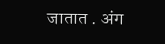जातात . अंग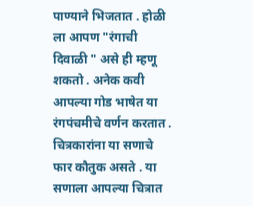पाण्याने भिजतात . होळी ला आपण "रंगाची दिवाळी " असे ही म्हणू शकतो . अनेक कवी आपल्या गोड भाषेत या रंगपंचमीचे वर्णन करतात . चित्रकारांना या सणाचे फार कौतुक असते . या सणाला आपल्या चित्रात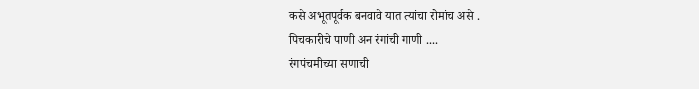कसे अभूतपूर्वक बनवावे यात त्यांचा रोमांच असे .
पिचकारीचे पाणी अन रंगांची गाणी ....
रंगपंचमीच्या सणाची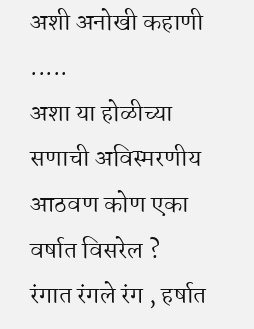अशी अनोखी कहाणी .....
अशा या होळीच्या सणाची अविस्मरणीय आठवण कोण एका वर्षात विसरेल ?
रंगात रंगले रंग , हर्षात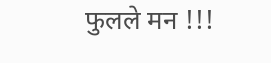फुलले मन !!!